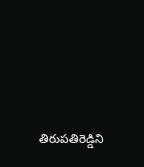తిరుపతిరెడ్డిని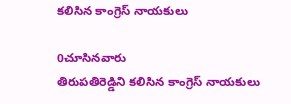కలిసిన కాంగ్రెస్ నాయకులు

0చూసినవారు
తిరుపతిరెడ్డిని కలిసిన కాంగ్రెస్ నాయకులు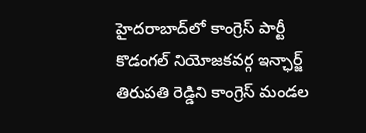హైదరాబాద్‌లో కాంగ్రెస్ పార్టీ కొడంగల్ నియోజకవర్గ ఇన్ఛార్జ్ తిరుపతి రెడ్డిని కాంగ్రెస్ మండల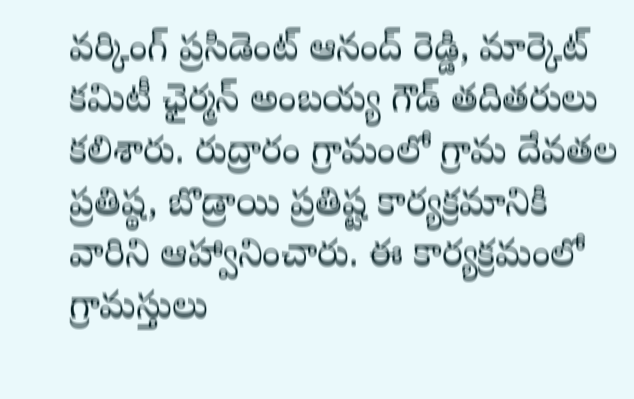వర్కింగ్ ప్రసిడెంట్ ఆనంద్ రెడ్డి, మార్కెట్ కమిటీ ఛైర్మన్ అంబయ్య గౌడ్ తదితరులు కలిశారు. రుద్రారం గ్రామంలో గ్రామ దేవతల ప్రతిష్ఠ, బొడ్రాయి ప్రతిష్ట కార్యక్రమానికి వారిని ఆహ్వానించారు. ఈ కార్యక్రమంలో గ్రామస్తులు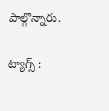పాల్గొన్నారు.

ట్యాగ్స్ :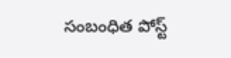సంబంధిత పోస్ట్